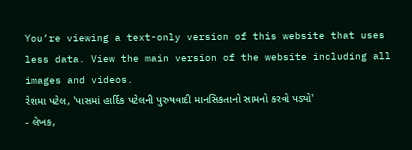You’re viewing a text-only version of this website that uses less data. View the main version of the website including all images and videos.
રેશમા પટેલ, 'પાસમાં હાર્દિક પટેલની પુરુષવાદી માનસિકતાનો સામનો કરવો પડ્યો'
- લેખક,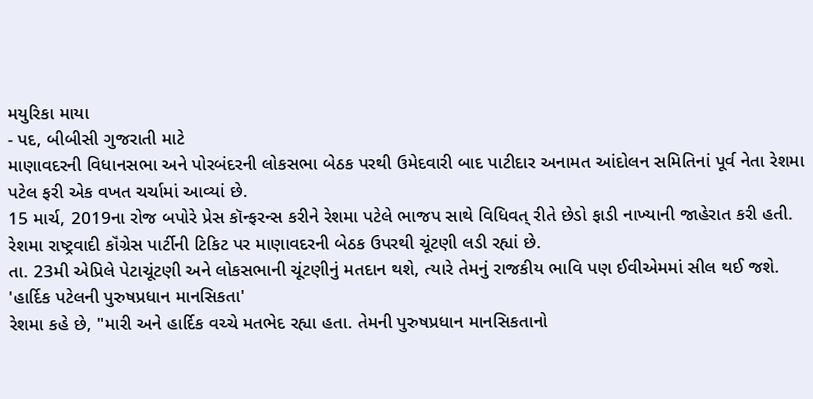મયુરિકા માયા
- પદ, બીબીસી ગુજરાતી માટે
માણાવદરની વિધાનસભા અને પોરબંદરની લોકસભા બેઠક પરથી ઉમેદવારી બાદ પાટીદાર અનામત આંદોલન સમિતિનાં પૂર્વ નેતા રેશમા પટેલ ફરી એક વખત ચર્ચામાં આવ્યાં છે.
15 માર્ચ, 2019ના રોજ બપોરે પ્રેસ કૉન્ફરન્સ કરીને રેશમા પટેલે ભાજપ સાથે વિધિવત્ રીતે છેડો ફાડી નાખ્યાની જાહેરાત કરી હતી.
રેશમા રાષ્ટ્રવાદી કૉંગ્રેસ પાર્ટીની ટિકિટ પર માણાવદરની બેઠક ઉપરથી ચૂંટણી લડી રહ્યાં છે.
તા. 23મી એપ્રિલે પેટાચૂંટણી અને લોકસભાની ચૂંટણીનું મતદાન થશે, ત્યારે તેમનું રાજકીય ભાવિ પણ ઈવીએમમાં સીલ થઈ જશે.
'હાર્દિક પટેલની પુરુષપ્રધાન માનસિકતા'
રેશમા કહે છે, "મારી અને હાર્દિક વચ્ચે મતભેદ રહ્યા હતા. તેમની પુરુષપ્રધાન માનસિકતાનો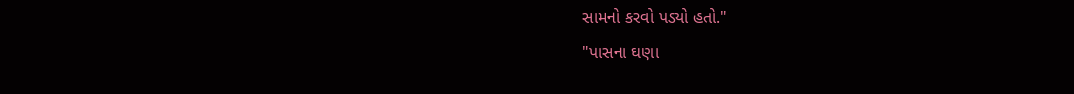સામનો કરવો પડ્યો હતો."
"પાસના ઘણા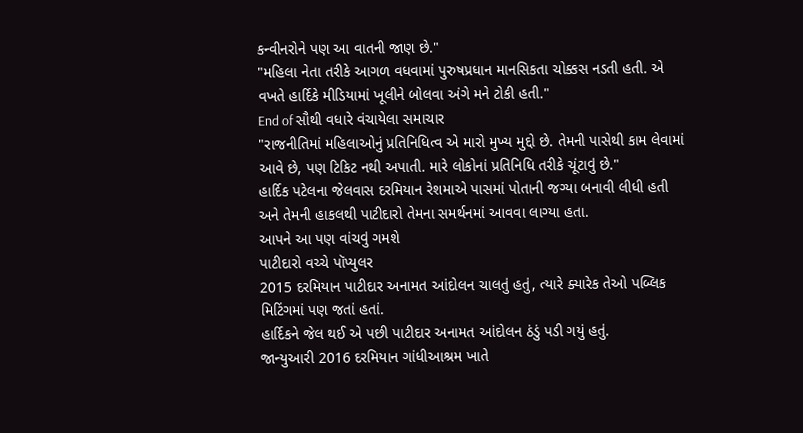કન્વીનરોને પણ આ વાતની જાણ છે."
"મહિલા નેતા તરીકે આગળ વધવામાં પુરુષપ્રધાન માનસિકતા ચોક્કસ નડતી હતી. એ વખતે હાર્દિકે મીડિયામાં ખૂલીને બોલવા અંગે મને ટોકી હતી."
End of સૌથી વધારે વંચાયેલા સમાચાર
"રાજનીતિમાં મહિલાઓનું પ્રતિનિધિત્વ એ મારો મુખ્ય મુદ્દો છે. તેમની પાસેથી કામ લેવામાં આવે છે, પણ ટિકિટ નથી અપાતી. મારે લોકોનાં પ્રતિનિધિ તરીકે ચૂંટાવું છે."
હાર્દિક પટેલના જેલવાસ દરમિયાન રેશમાએ પાસમાં પોતાની જગ્યા બનાવી લીધી હતી અને તેમની હાકલથી પાટીદારો તેમના સમર્થનમાં આવવા લાગ્યા હતા.
આપને આ પણ વાંચવું ગમશે
પાટીદારો વચ્ચે પૉપ્યુલર
2015 દરમિયાન પાટીદાર અનામત આંદોલન ચાલતું હતું, ત્યારે ક્યારેક તેઓ પબ્લિક મિટિંગમાં પણ જતાં હતાં.
હાર્દિકને જેલ થઈ એ પછી પાટીદાર અનામત આંદોલન ઠંડું પડી ગયું હતું.
જાન્યુઆરી 2016 દરમિયાન ગાંધીઆશ્રમ ખાતે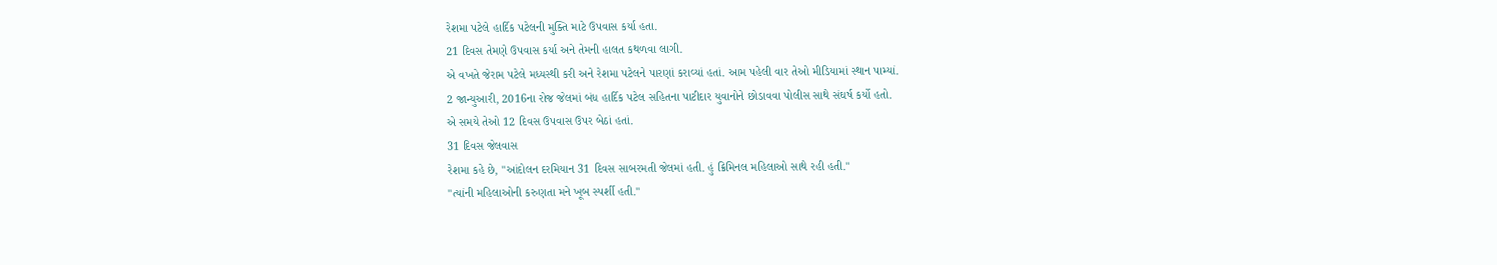રેશમા પટેલે હાર્દિક પટેલની મુક્તિ માટે ઉપવાસ કર્યા હતા.
21 દિવસ તેમણે ઉપવાસ કર્યા અને તેમની હાલત કથળવા લાગી.
એ વખતે જેરામ પટેલે મધ્યસ્થી કરી અને રેશમા પટેલને પારણાં કરાવ્યાં હતાં. આમ પહેલી વાર તેઓ મીડિયામાં સ્થાન પામ્યાં.
2 જાન્યુઆરી, 2016ના રોજ જેલમાં બંધ હાર્દિક પટેલ સહિતના પાટીદાર યુવાનોને છોડાવવા પોલીસ સાથે સંઘર્ષ કર્યો હતો.
એ સમયે તેઓ 12 દિવસ ઉપવાસ ઉપર બેઠાં હતાં.
31 દિવસ જેલવાસ
રેશમા કહે છે, "આંદોલન દરમિયાન 31 દિવસ સાબરમતી જેલમાં હતી. હું ક્રિમિનલ મહિલાઓ સાથે રહી હતી."
"ત્યાંની મહિલાઓની કરુણતા મને ખૂબ સ્પર્શી હતી."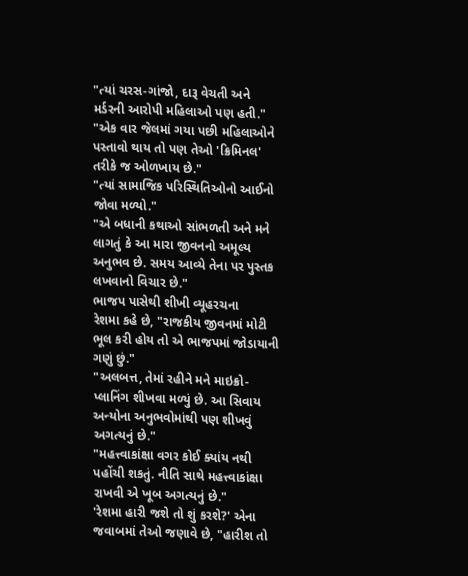"ત્યાં ચરસ-ગાંજો, દારૂ વેચતી અને મર્ડરની આરોપી મહિલાઓ પણ હતી."
"એક વાર જેલમાં ગયા પછી મહિલાઓને પસ્તાવો થાય તો પણ તેઓ 'ક્રિમિનલ' તરીકે જ ઓળખાય છે."
"ત્યાં સામાજિક પરિસ્થિતિઓનો આઈનો જોવા મળ્યો."
"એ બધાની કથાઓ સાંભળતી અને મને લાગતું કે આ મારા જીવનનો અમૂલ્ય અનુભવ છે. સમય આવ્યે તેના પર પુસ્તક લખવાનો વિચાર છે."
ભાજપ પાસેથી શીખી વ્યૂહરચના
રેશમા કહે છે, "રાજકીય જીવનમાં મોટી ભૂલ કરી હોય તો એ ભાજપમાં જોડાયાની ગણું છું."
"અલબત્ત, તેમાં રહીને મને માઇક્રો-પ્લાનિંગ શીખવા મળ્યું છે. આ સિવાય અન્યોના અનુભવોમાંથી પણ શીખવું અગત્યનું છે."
"મહત્ત્વાકાંક્ષા વગર કોઈ ક્યાંય નથી પહોંચી શકતું. નીતિ સાથે મહત્ત્વાકાંક્ષા રાખવી એ ખૂબ અગત્યનું છે."
'રેશમા હારી જશે તો શું કરશે?' એના જવાબમાં તેઓ જણાવે છે, "હારીશ તો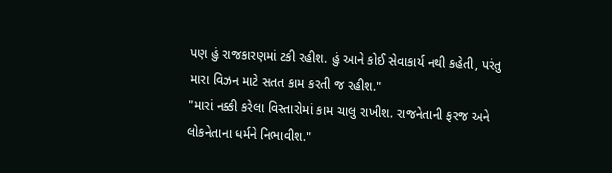પણ હું રાજકારણમાં ટકી રહીશ. હું આને કોઈ સેવાકાર્ય નથી કહેતી, પરંતુ મારા વિઝન માટે સતત કામ કરતી જ રહીશ."
"મારાં નક્કી કરેલા વિસ્તારોમાં કામ ચાલુ રાખીશ. રાજનેતાની ફરજ અને લોકનેતાના ધર્મને નિભાવીશ."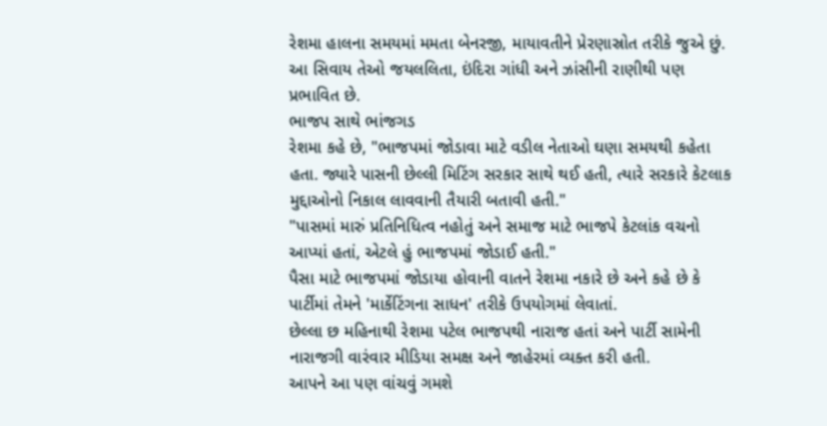રેશમા હાલના સમયમાં મમતા બેનરજી, માયાવતીને પ્રેરણાસ્રોત તરીકે જુએ છું. આ સિવાય તેઓ જયલલિતા, ઇંદિરા ગાંધી અને ઝાંસીની રાણીથી પણ પ્રભાવિત છે.
ભાજપ સાથે ભાંજગડ
રેશમા કહે છે, "ભાજપમાં જોડાવા માટે વડીલ નેતાઓ ઘણા સમયથી કહેતા હતા. જ્યારે પાસની છેલ્લી મિટિંગ સરકાર સાથે થઈ હતી, ત્યારે સરકારે કેટલાક મુદ્દાઓનો નિકાલ લાવવાની તૈયારી બતાવી હતી."
"પાસમાં મારું પ્રતિનિધિત્વ નહોતું અને સમાજ માટે ભાજપે કેટલાંક વચનો આપ્યાં હતાં, એટલે હું ભાજપમાં જોડાઈ હતી."
પૈસા માટે ભાજપમાં જોડાયા હોવાની વાતને રેશમા નકારે છે અને કહે છે કે પાર્ટીમાં તેમને 'માર્કેટિંગના સાધન' તરીકે ઉપયોગમાં લેવાતાં.
છેલ્લા છ મહિનાથી રેશમા પટેલ ભાજપથી નારાજ હતાં અને પાર્ટી સામેની નારાજગી વારંવાર મીડિયા સમક્ષ અને જાહેરમાં વ્યક્ત કરી હતી.
આપને આ પણ વાંચવું ગમશે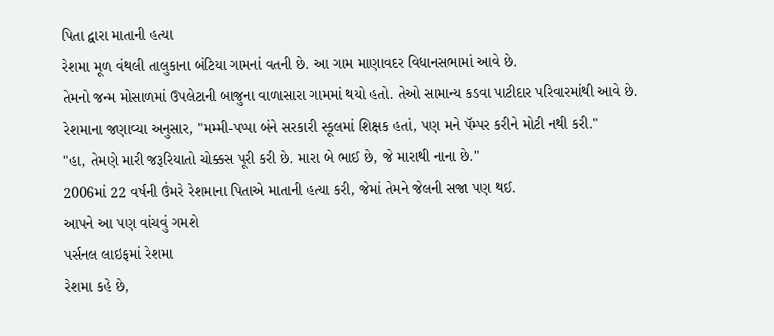પિતા દ્વારા માતાની હત્યા
રેશમા મૂળ વંથલી તાલુકાના બંટિયા ગામનાં વતની છે. આ ગામ માણાવદર વિધાનસભામાં આવે છે.
તેમનો જન્મ મોસાળમાં ઉપલેટાની બાજુના વાળાસારા ગામમાં થયો હતો. તેઓ સામાન્ય કડવા પાટીદાર પરિવારમાંથી આવે છે.
રેશમાના જણાવ્યા અનુસાર, "મમ્મી-પપ્પા બંને સરકારી સ્કૂલમાં શિક્ષક હતાં, પણ મને પૅમ્પર કરીને મોટી નથી કરી."
"હા, તેમણે મારી જરૂરિયાતો ચોક્કસ પૂરી કરી છે. મારા બે ભાઈ છે, જે મારાથી નાના છે."
2006માં 22 વર્ષની ઉંમરે રેશમાના પિતાએ માતાની હત્યા કરી, જેમાં તેમને જેલની સજા પણ થઈ.
આપને આ પણ વાંચવું ગમશે
પર્સનલ લાઇફમાં રેશમા
રેશમા કહે છે,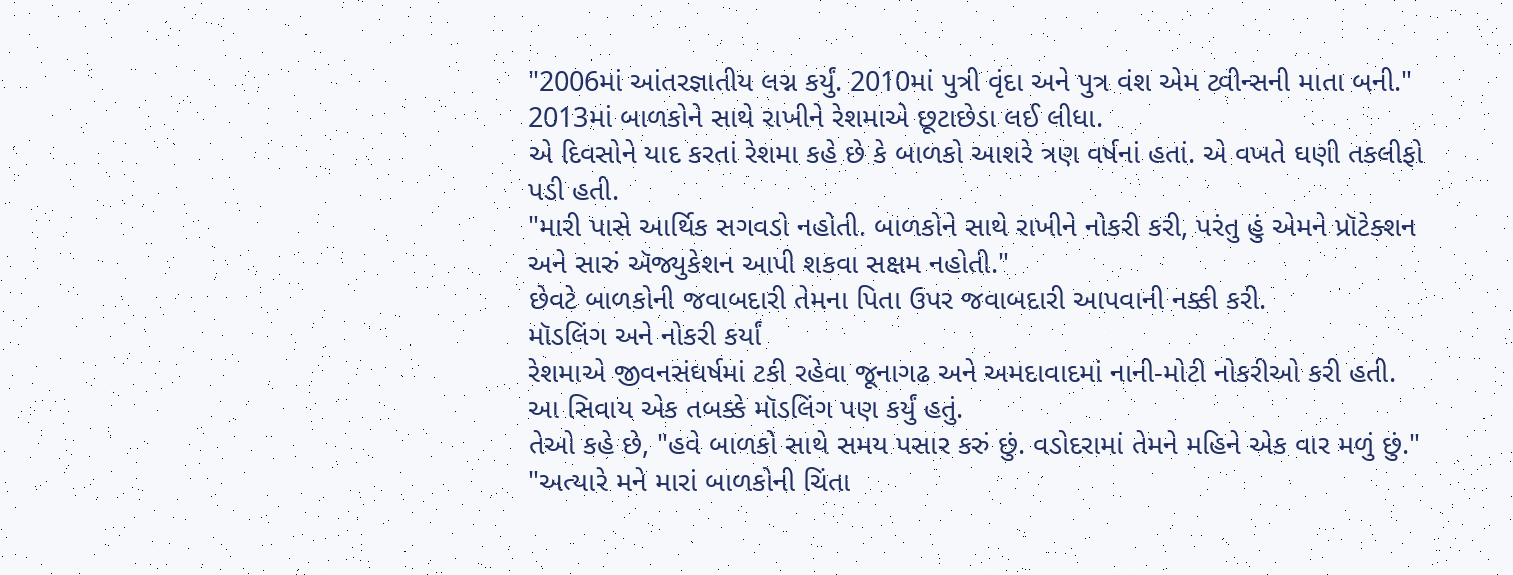"2006માં આંતરજ્ઞાતીય લગ્ન કર્યું. 2010માં પુત્રી વૃંદા અને પુત્ર વંશ એમ ટ્વીન્સની માતા બની."
2013માં બાળકોને સાથે રાખીને રેશમાએ છૂટાછેડા લઈ લીધા.
એ દિવસોને યાદ કરતાં રેશમા કહે છે કે બાળકો આશરે ત્રણ વર્ષનાં હતાં. એ વખતે ઘણી તકલીફો પડી હતી.
"મારી પાસે આર્થિક સગવડો નહોતી. બાળકોને સાથે રાખીને નોકરી કરી, પરંતુ હું એમને પ્રૉટેક્શન અને સારું ઍજ્યુકેશન આપી શકવા સક્ષમ નહોતી."
છેવટે બાળકોની જવાબદારી તેમના પિતા ઉપર જવાબદારી આપવાની નક્કી કરી.
મૉડલિંગ અને નોકરી કર્યાં
રેશમાએ જીવનસંઘર્ષમાં ટકી રહેવા જૂનાગઢ અને અમદાવાદમાં નાની-મોટી નોકરીઓ કરી હતી.
આ સિવાય એક તબક્કે મૉડલિંગ પણ કર્યું હતું.
તેઓ કહે છે, "હવે બાળકો સાથે સમય પસાર કરું છું. વડોદરામાં તેમને મહિને એક વાર મળું છું."
"અત્યારે મને મારાં બાળકોની ચિંતા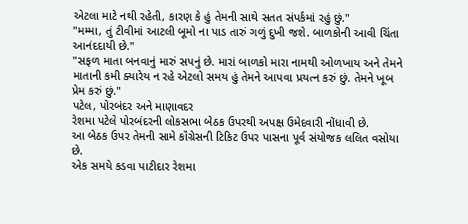એટલા માટે નથી રહેતી, કારણ કે હું તેમની સાથે સતત સંપર્કમાં રહું છું."
"મમ્મા, તું ટીવીમાં આટલી બૂમો ના પાડ તારું ગળું દુખી જશે. બાળકોની આવી ચિંતા આનંદદાયી છે."
"સફળ માતા બનવાનું મારું સપનું છે. મારાં બાળકો મારા નામથી ઓળખાય અને તેમને માતાની કમી ક્યારેય ન રહે એટલો સમય હું તેમને આપવા પ્રયત્ન કરું છું. તેમને ખૂબ પ્રેમ કરું છું."
પટેલ, પોરબંદર અને માણાવદર
રેશમા પટેલે પોરબંદરની લોકસભા બેઠક ઉપરથી અપક્ષ ઉમેદવારી નોંધાવી છે.
આ બેઠક ઉપર તેમની સામે કૉંગ્રેસની ટિકિટ ઉપર પાસના પૂર્વ સંયોજક લલિત વસોયા છે.
એક સમયે કડવા પાટીદાર રેશમા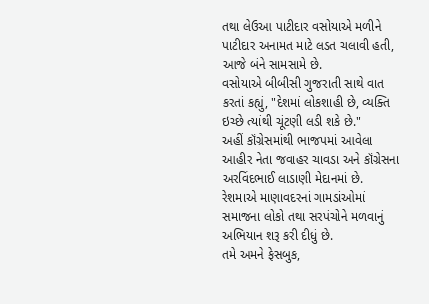તથા લેઉઆ પાટીદાર વસોયાએ મળીને પાટીદાર અનામત માટે લડત ચલાવી હતી, આજે બંને સામસામે છે.
વસોયાએ બીબીસી ગુજરાતી સાથે વાત કરતાં કહ્યું, "દેશમાં લોકશાહી છે, વ્યક્તિ ઇચ્છે ત્યાંથી ચૂંટણી લડી શકે છે."
અહીં કૉંગ્રેસમાંથી ભાજપમાં આવેલા આહીર નેતા જવાહર ચાવડા અને કૉંગ્રેસના અરવિંદભાઈ લાડાણી મેદાનમાં છે.
રેશમાએ માણાવદરનાં ગામડાંઓમાં સમાજના લોકો તથા સરપંચોને મળવાનું અભિયાન શરૂ કરી દીધું છે.
તમે અમને ફેસબુક,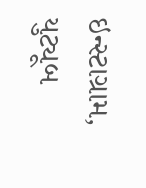ઇન્સ્ટાગ્રામ, યુટ્યૂબ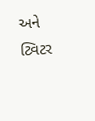અને ટ્વિટર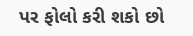પર ફોલો કરી શકો છો